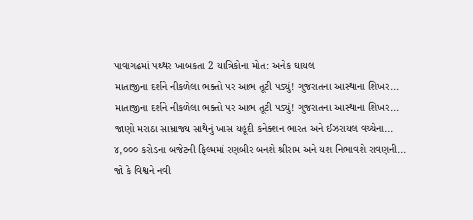પાવાગઢમાં પથ્થર ખાબકતા 2 યાત્રિકોના મોત: અનેક ઘાયલ
માતાજીના દર્શને નીકળેલા ભક્તો પર આભ તૂટી પડ્યું! ગુજરાતના આસ્થાના શિખર...
માતાજીના દર્શને નીકળેલા ભક્તો પર આભ તૂટી પડ્યું! ગુજરાતના આસ્થાના શિખર...
જાણો મરાઠા સામ્રાજ્ય સાથેનું ખાસ યહૂદી કનેક્શન ભારત અને ઈઝરાયલ વચ્ચેના...
૪,૦૦૦ કરોડના બજેટની ફિલ્મમાં રણબીર બનશે શ્રીરામ અને યશ નિભાવશે રાવણની...
જો કે વિશ્વને નવી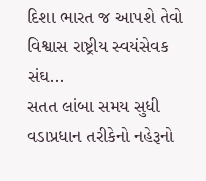દિશા ભારત જ આપશે તેવો વિશ્વાસ રાષ્ટ્રીય સ્વયંસેવક સંઘ...
સતત લાંબા સમય સુધી વડાપ્રધાન તરીકેનો નહેરૂનો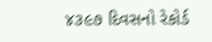૪૩૯૭ દિવસનો રેકોર્ડ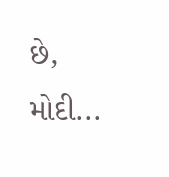છે, મોદી...